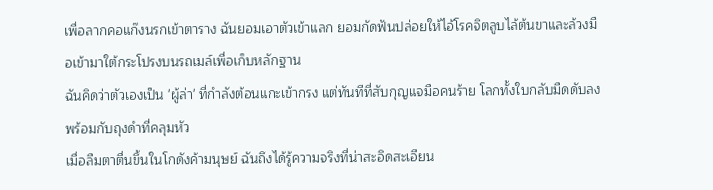เพื่อลากคอแก๊งนรกเข้าตาราง ฉันยอมเอาตัวเข้าแลก ยอมกัดฟันปล่อยให้ไอ้โรคจิตลูบไล้ต้นขาและล้วงมือเข้ามาใต้กระโปรงบนรถเมล์เพื่อเก็บหลักฐาน
ฉันคิดว่าตัวเองเป็น 'ผู้ล่า' ที่กำลังต้อนแกะเข้ากรง แต่ทันทีที่สับกุญแจมือคนร้าย โลกทั้งใบกลับมืดดับลงพร้อมกับถุงดำที่คลุมหัว
เมื่อลืมตาตื่นขึ้นในโกดังค้ามนุษย์ ฉันถึงได้รู้ความจริงที่น่าสะอิดสะเอียน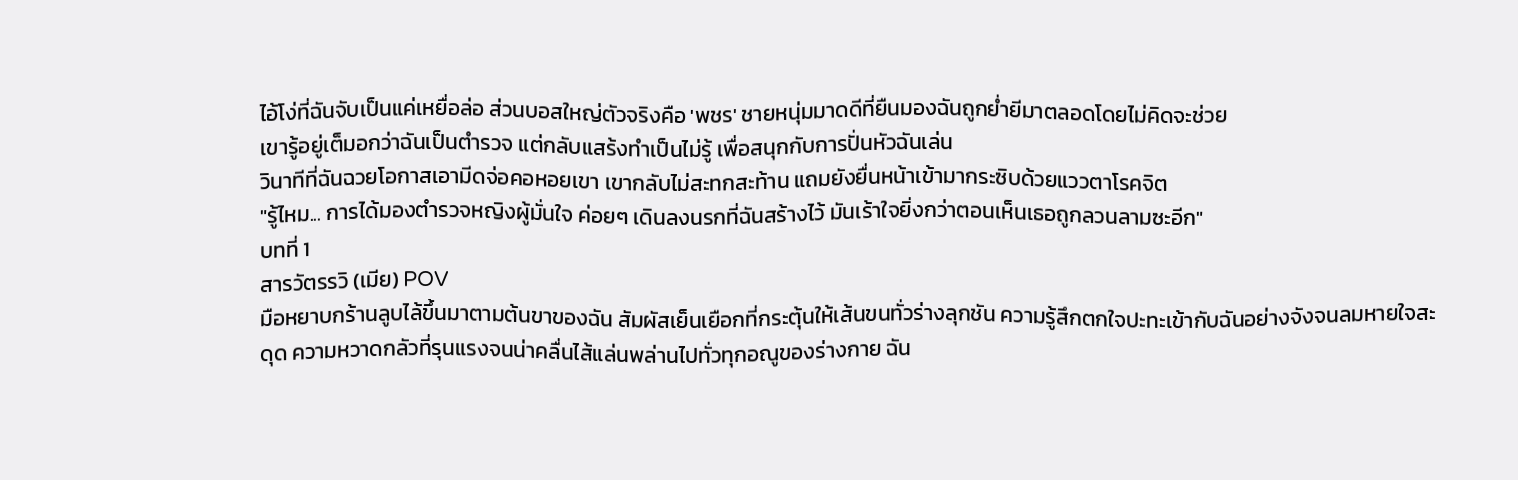ไอ้โง่ที่ฉันจับเป็นแค่เหยื่อล่อ ส่วนบอสใหญ่ตัวจริงคือ 'พชร' ชายหนุ่มมาดดีที่ยืนมองฉันถูกย่ำยีมาตลอดโดยไม่คิดจะช่วย
เขารู้อยู่เต็มอกว่าฉันเป็นตำรวจ แต่กลับแสร้งทำเป็นไม่รู้ เพื่อสนุกกับการปั่นหัวฉันเล่น
วินาทีที่ฉันฉวยโอกาสเอามีดจ่อคอหอยเขา เขากลับไม่สะทกสะท้าน แถมยังยื่นหน้าเข้ามากระซิบด้วยแววตาโรคจิต
"รู้ไหม... การได้มองตำรวจหญิงผู้มั่นใจ ค่อยๆ เดินลงนรกที่ฉันสร้างไว้ มันเร้าใจยิ่งกว่าตอนเห็นเธอถูกลวนลามซะอีก"
บทที่ 1
สารวัตรรวิ (เมีย) POV
มือหยาบกร้านลูบไล้ขึ้นมาตามต้นขาของฉัน สัมผัสเย็นเยือกที่กระตุ้นให้เส้นขนทั่วร่างลุกชัน ความรู้สึกตกใจปะทะเข้ากับฉันอย่างจังจนลมหายใจสะดุด ความหวาดกลัวที่รุนแรงจนน่าคลื่นไส้แล่นพล่านไปทั่วทุกอณูของร่างกาย ฉัน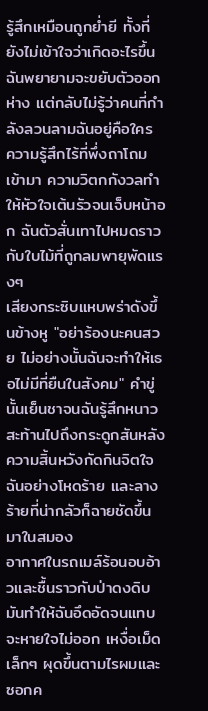รู้สึกเหมือนถูกย่ำยี ทั้งที่ยังไม่เข้าใจว่าเกิดอะไรขึ้น
ฉันพยายามจะขยับตัวออกห่าง แต่กลับไม่รู้ว่าคนที่กำลังลวนลามฉันอยู่คือใคร ความรู้สึกไร้ที่พึ่งถาโถมเข้ามา ความวิตกกังวลทำให้หัวใจเต้นรัวจนเจ็บหน้าอก ฉันตัวสั่นเทาไปหมดราวกับใบไม้ที่ถูกลมพายุพัดแรงๆ
เสียงกระซิบแหบพร่าดังขึ้นข้างหู "อย่าร้องนะคนสวย ไม่อย่างนั้นฉันจะทำให้เธอไม่มีที่ยืนในสังคม" คำขู่นั้นเย็นชาจนฉันรู้สึกหนาวสะท้านไปถึงกระดูกสันหลัง ความสิ้นหวังกัดกินจิตใจฉันอย่างโหดร้าย และลางร้ายที่น่ากลัวก็ฉายชัดขึ้นมาในสมอง
อากาศในรถเมล์ร้อนอบอ้าวและชื้นราวกับป่าดงดิบ มันทำให้ฉันอึดอัดจนแทบจะหายใจไม่ออก เหงื่อเม็ดเล็กๆ ผุดขึ้นตามไรผมและซอกค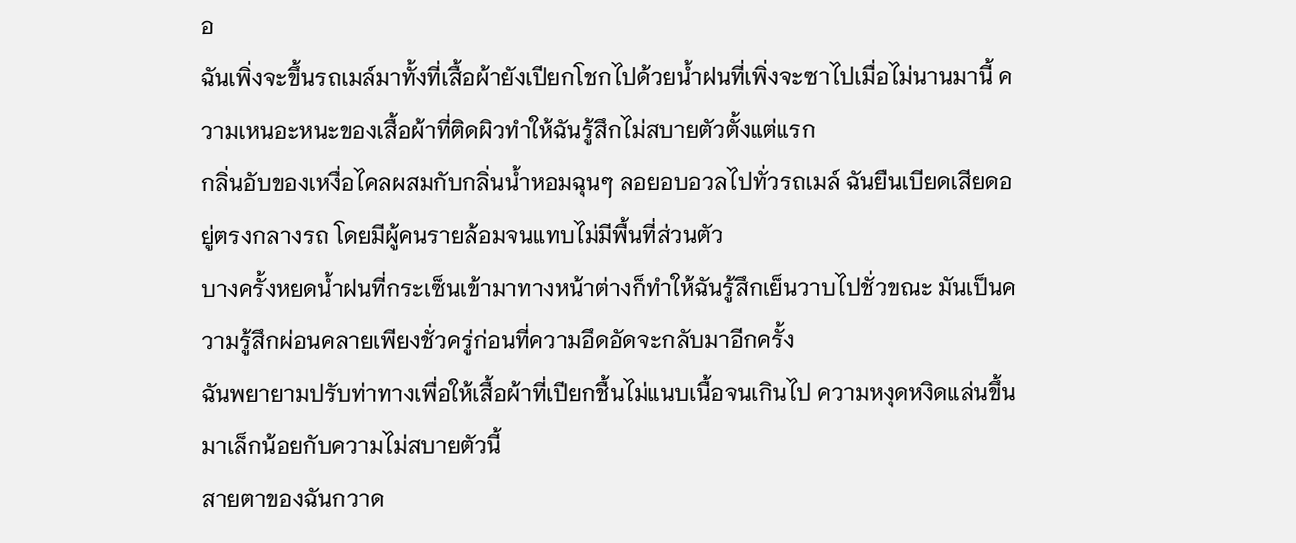อ
ฉันเพิ่งจะขึ้นรถเมล์มาทั้งที่เสื้อผ้ายังเปียกโชกไปด้วยน้ำฝนที่เพิ่งจะซาไปเมื่อไม่นานมานี้ ความเหนอะหนะของเสื้อผ้าที่ติดผิวทำให้ฉันรู้สึกไม่สบายตัวตั้งแต่แรก
กลิ่นอับของเหงื่อไคลผสมกับกลิ่นน้ำหอมฉุนๆ ลอยอบอวลไปทั่วรถเมล์ ฉันยืนเบียดเสียดอยู่ตรงกลางรถ โดยมีผู้คนรายล้อมจนแทบไม่มีพื้นที่ส่วนตัว
บางครั้งหยดน้ำฝนที่กระเซ็นเข้ามาทางหน้าต่างก็ทำให้ฉันรู้สึกเย็นวาบไปชั่วขณะ มันเป็นความรู้สึกผ่อนคลายเพียงชั่วครู่ก่อนที่ความอึดอัดจะกลับมาอีกครั้ง
ฉันพยายามปรับท่าทางเพื่อให้เสื้อผ้าที่เปียกชื้นไม่แนบเนื้อจนเกินไป ความหงุดหงิดแล่นขึ้นมาเล็กน้อยกับความไม่สบายตัวนี้
สายตาของฉันกวาด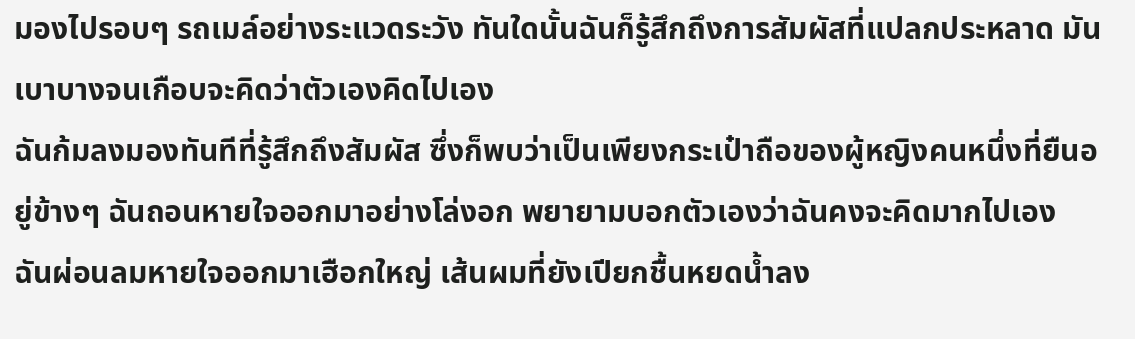มองไปรอบๆ รถเมล์อย่างระแวดระวัง ทันใดนั้นฉันก็รู้สึกถึงการสัมผัสที่แปลกประหลาด มันเบาบางจนเกือบจะคิดว่าตัวเองคิดไปเอง
ฉันก้มลงมองทันทีที่รู้สึกถึงสัมผัส ซึ่งก็พบว่าเป็นเพียงกระเป๋าถือของผู้หญิงคนหนึ่งที่ยืนอยู่ข้างๆ ฉันถอนหายใจออกมาอย่างโล่งอก พยายามบอกตัวเองว่าฉันคงจะคิดมากไปเอง
ฉันผ่อนลมหายใจออกมาเฮือกใหญ่ เส้นผมที่ยังเปียกชื้นหยดน้ำลง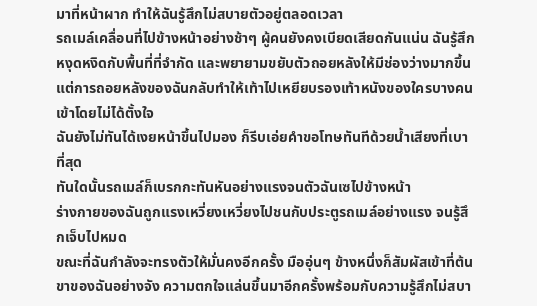มาที่หน้าผาก ทำให้ฉันรู้สึกไม่สบายตัวอยู่ตลอดเวลา
รถเมล์เคลื่อนที่ไปข้างหน้าอย่างช้าๆ ผู้คนยังคงเบียดเสียดกันแน่น ฉันรู้สึกหงุดหงิดกับพื้นที่ที่จำกัด และพยายามขยับตัวถอยหลังให้มีช่องว่างมากขึ้น
แต่การถอยหลังของฉันกลับทำให้เท้าไปเหยียบรองเท้าหนังของใครบางคนเข้าโดยไม่ได้ตั้งใจ
ฉันยังไม่ทันได้เงยหน้าขึ้นไปมอง ก็รีบเอ่ยคำขอโทษทันทีด้วยน้ำเสียงที่เบาที่สุด
ทันใดนั้นรถเมล์ก็เบรกกะทันหันอย่างแรงจนตัวฉันเซไปข้างหน้า
ร่างกายของฉันถูกแรงเหวี่ยงเหวี่ยงไปชนกับประตูรถเมล์อย่างแรง จนรู้สึกเจ็บไปหมด
ขณะที่ฉันกำลังจะทรงตัวให้มั่นคงอีกครั้ง มืออุ่นๆ ข้างหนึ่งก็สัมผัสเข้าที่ต้นขาของฉันอย่างจัง ความตกใจแล่นขึ้นมาอีกครั้งพร้อมกับความรู้สึกไม่สบา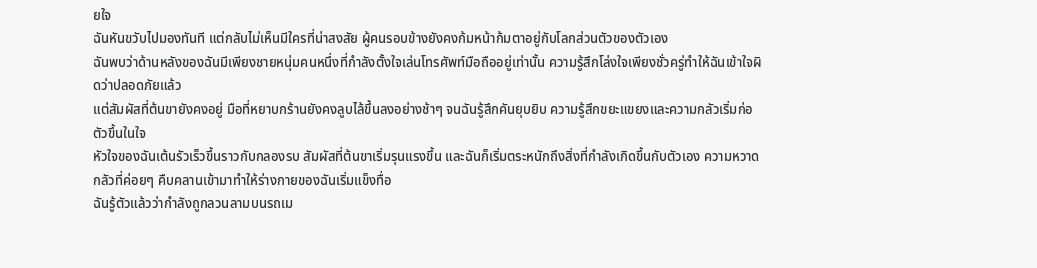ยใจ
ฉันหันขวับไปมองทันที แต่กลับไม่เห็นมีใครที่น่าสงสัย ผู้คนรอบข้างยังคงก้มหน้าก้มตาอยู่กับโลกส่วนตัวของตัวเอง
ฉันพบว่าด้านหลังของฉันมีเพียงชายหนุ่มคนหนึ่งที่กำลังตั้งใจเล่นโทรศัพท์มือถืออยู่เท่านั้น ความรู้สึกโล่งใจเพียงชั่วครู่ทำให้ฉันเข้าใจผิดว่าปลอดภัยแล้ว
แต่สัมผัสที่ต้นขายังคงอยู่ มือที่หยาบกร้านยังคงลูบไล้ขึ้นลงอย่างช้าๆ จนฉันรู้สึกคันยุบยิบ ความรู้สึกขยะแขยงและความกลัวเริ่มก่อตัวขึ้นในใจ
หัวใจของฉันเต้นรัวเร็วขึ้นราวกับกลองรบ สัมผัสที่ต้นขาเริ่มรุนแรงขึ้น และฉันก็เริ่มตระหนักถึงสิ่งที่กำลังเกิดขึ้นกับตัวเอง ความหวาดกลัวที่ค่อยๆ คืบคลานเข้ามาทำให้ร่างกายของฉันเริ่มแข็งทื่อ
ฉันรู้ตัวแล้วว่ากำลังถูกลวนลามบนรถเม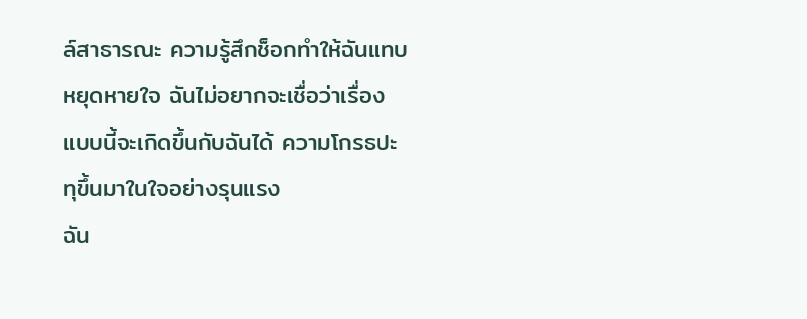ล์สาธารณะ ความรู้สึกช็อกทำให้ฉันแทบหยุดหายใจ ฉันไม่อยากจะเชื่อว่าเรื่องแบบนี้จะเกิดขึ้นกับฉันได้ ความโกรธปะทุขึ้นมาในใจอย่างรุนแรง
ฉัน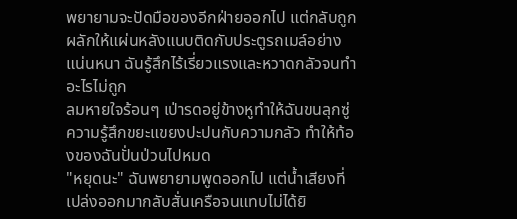พยายามจะปัดมือของอีกฝ่ายออกไป แต่กลับถูกผลักให้แผ่นหลังแนบติดกับประตูรถเมล์อย่างแน่นหนา ฉันรู้สึกไร้เรี่ยวแรงและหวาดกลัวจนทำอะไรไม่ถูก
ลมหายใจร้อนๆ เป่ารดอยู่ข้างหูทำให้ฉันขนลุกซู่ ความรู้สึกขยะแขยงปะปนกับความกลัว ทำให้ท้องของฉันปั่นป่วนไปหมด
"หยุดนะ" ฉันพยายามพูดออกไป แต่น้ำเสียงที่เปล่งออกมากลับสั่นเครือจนแทบไม่ได้ยิ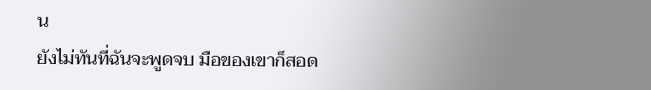น
ยังไม่ทันที่ฉันจะพูดจบ มือของเขาก็สอด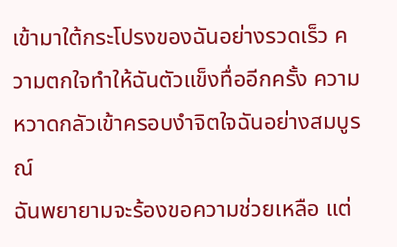เข้ามาใต้กระโปรงของฉันอย่างรวดเร็ว ความตกใจทำให้ฉันตัวแข็งทื่ออีกครั้ง ความหวาดกลัวเข้าครอบงำจิตใจฉันอย่างสมบูรณ์
ฉันพยายามจะร้องขอความช่วยเหลือ แต่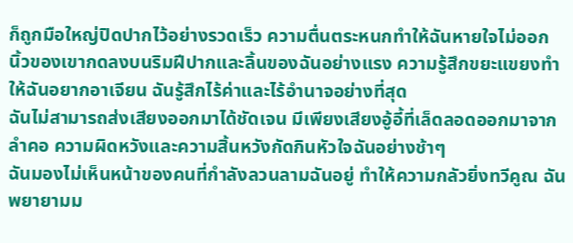ก็ถูกมือใหญ่ปิดปากไว้อย่างรวดเร็ว ความตื่นตระหนกทำให้ฉันหายใจไม่ออก
นิ้วของเขากดลงบนริมฝีปากและลิ้นของฉันอย่างแรง ความรู้สึกขยะแขยงทำให้ฉันอยากอาเจียน ฉันรู้สึกไร้ค่าและไร้อำนาจอย่างที่สุด
ฉันไม่สามารถส่งเสียงออกมาได้ชัดเจน มีเพียงเสียงอู้อี้ที่เล็ดลอดออกมาจากลำคอ ความผิดหวังและความสิ้นหวังกัดกินหัวใจฉันอย่างช้าๆ
ฉันมองไม่เห็นหน้าของคนที่กำลังลวนลามฉันอยู่ ทำให้ความกลัวยิ่งทวีคูณ ฉันพยายามม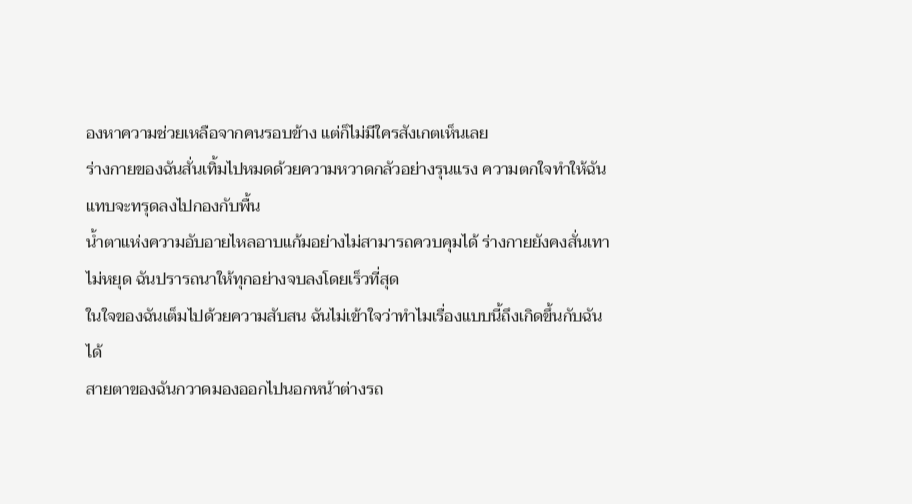องหาความช่วยเหลือจากคนรอบข้าง แต่ก็ไม่มีใครสังเกตเห็นเลย
ร่างกายของฉันสั่นเทิ้มไปหมดด้วยความหวาดกลัวอย่างรุนแรง ความตกใจทำให้ฉันแทบจะทรุดลงไปกองกับพื้น
น้ำตาแห่งความอับอายไหลอาบแก้มอย่างไม่สามารถควบคุมได้ ร่างกายยังคงสั่นเทาไม่หยุด ฉันปรารถนาให้ทุกอย่างจบลงโดยเร็วที่สุด
ในใจของฉันเต็มไปด้วยความสับสน ฉันไม่เข้าใจว่าทำไมเรื่องแบบนี้ถึงเกิดขึ้นกับฉันได้
สายตาของฉันกวาดมองออกไปนอกหน้าต่างรถ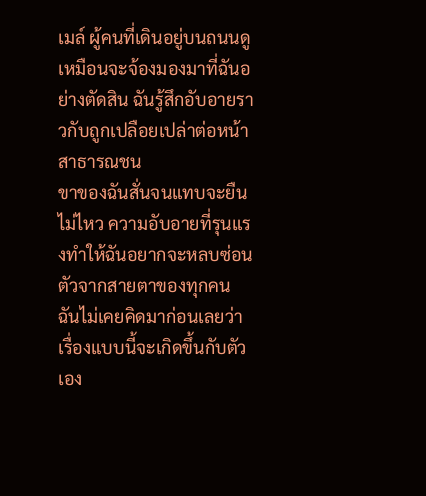เมล์ ผู้คนที่เดินอยู่บนถนนดูเหมือนจะจ้องมองมาที่ฉันอย่างตัดสิน ฉันรู้สึกอับอายราวกับถูกเปลือยเปล่าต่อหน้าสาธารณชน
ขาของฉันสั่นจนแทบจะยืนไม่ไหว ความอับอายที่รุนแรงทำให้ฉันอยากจะหลบซ่อนตัวจากสายตาของทุกคน
ฉันไม่เคยคิดมาก่อนเลยว่าเรื่องแบบนี้จะเกิดขึ้นกับตัวเอง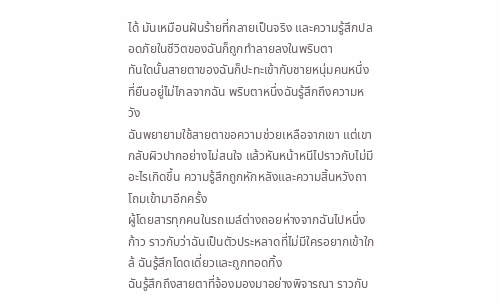ได้ มันเหมือนฝันร้ายที่กลายเป็นจริง และความรู้สึกปลอดภัยในชีวิตของฉันก็ถูกทำลายลงในพริบตา
ทันใดนั้นสายตาของฉันก็ปะทะเข้ากับชายหนุ่มคนหนึ่งที่ยืนอยู่ไม่ไกลจากฉัน พริบตาหนึ่งฉันรู้สึกถึงความหวัง
ฉันพยายามใช้สายตาขอความช่วยเหลือจากเขา แต่เขากลับผิวปากอย่างไม่สนใจ แล้วหันหน้าหนีไปราวกับไม่มีอะไรเกิดขึ้น ความรู้สึกถูกหักหลังและความสิ้นหวังถาโถมเข้ามาอีกครั้ง
ผู้โดยสารทุกคนในรถเมล์ต่างถอยห่างจากฉันไปหนึ่งก้าว ราวกับว่าฉันเป็นตัวประหลาดที่ไม่มีใครอยากเข้าใกล้ ฉันรู้สึกโดดเดี่ยวและถูกทอดทิ้ง
ฉันรู้สึกถึงสายตาที่จ้องมองมาอย่างพิจารณา ราวกับ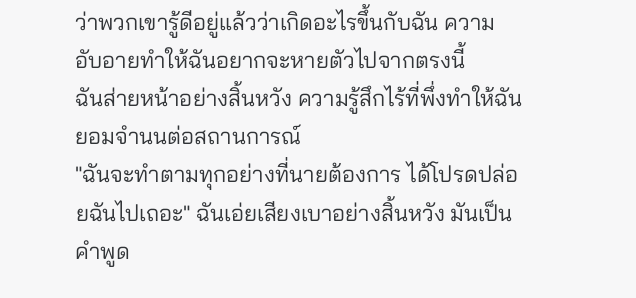ว่าพวกเขารู้ดีอยู่แล้วว่าเกิดอะไรขึ้นกับฉัน ความอับอายทำให้ฉันอยากจะหายตัวไปจากตรงนี้
ฉันส่ายหน้าอย่างสิ้นหวัง ความรู้สึกไร้ที่พึ่งทำให้ฉันยอมจำนนต่อสถานการณ์
"ฉันจะทำตามทุกอย่างที่นายต้องการ ได้โปรดปล่อยฉันไปเถอะ" ฉันเอ่ยเสียงเบาอย่างสิ้นหวัง มันเป็นคำพูด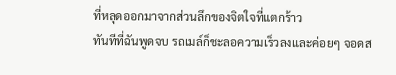ที่หลุดออกมาจากส่วนลึกของจิตใจที่แตกร้าว
ทันทีที่ฉันพูดจบ รถเมล์ก็ชะลอความเร็วลงและค่อยๆ จอดส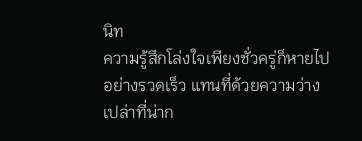นิท
ความรู้สึกโล่งใจเพียงชั่วครู่ก็หายไปอย่างรวดเร็ว แทนที่ด้วยความว่างเปล่าที่น่าก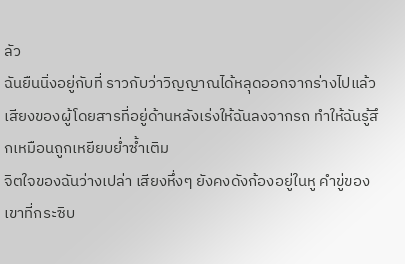ลัว
ฉันยืนนิ่งอยู่กับที่ ราวกับว่าวิญญาณได้หลุดออกจากร่างไปแล้ว
เสียงของผู้โดยสารที่อยู่ด้านหลังเร่งให้ฉันลงจากรถ ทำให้ฉันรู้สึกเหมือนถูกเหยียบย่ำซ้ำเติม
จิตใจของฉันว่างเปล่า เสียงหึ่งๆ ยังคงดังก้องอยู่ในหู คำขู่ของเขาที่กระซิบ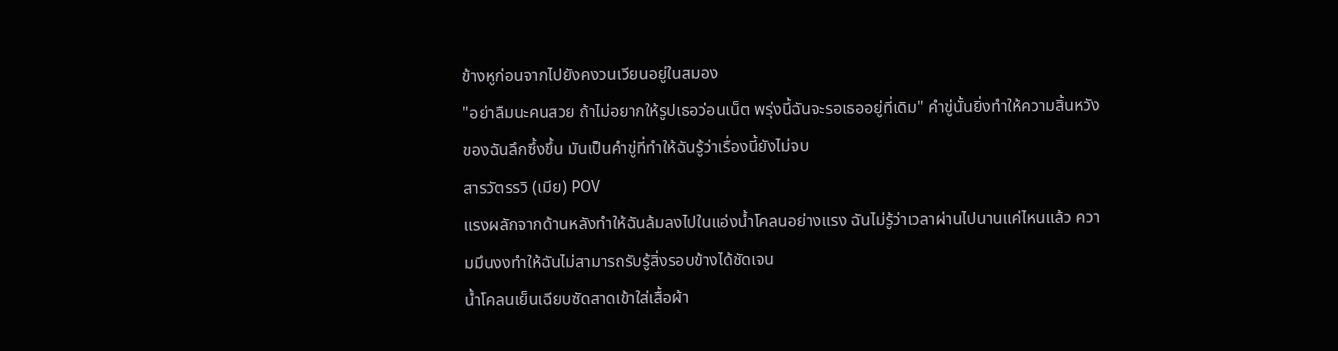ข้างหูก่อนจากไปยังคงวนเวียนอยู่ในสมอง
"อย่าลืมนะคนสวย ถ้าไม่อยากให้รูปเธอว่อนเน็ต พรุ่งนี้ฉันจะรอเธออยู่ที่เดิม" คำขู่นั้นยิ่งทำให้ความสิ้นหวังของฉันลึกซึ้งขึ้น มันเป็นคำขู่ที่ทำให้ฉันรู้ว่าเรื่องนี้ยังไม่จบ
สารวัตรรวิ (เมีย) POV
แรงผลักจากด้านหลังทำให้ฉันล้มลงไปในแอ่งน้ำโคลนอย่างแรง ฉันไม่รู้ว่าเวลาผ่านไปนานแค่ไหนแล้ว ความมึนงงทำให้ฉันไม่สามารถรับรู้สิ่งรอบข้างได้ชัดเจน
น้ำโคลนเย็นเฉียบซัดสาดเข้าใส่เสื้อผ้า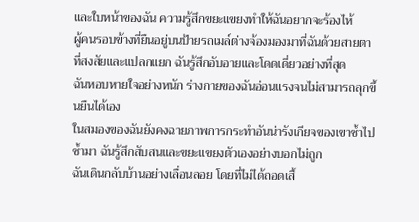และใบหน้าของฉัน ความรู้สึกขยะแขยงทำให้ฉันอยากจะร้องไห้
ผู้คนรอบข้างที่ยืนอยู่บนป้ายรถเมล์ต่างจ้องมองมาที่ฉันด้วยสายตาที่สงสัยและแปลกแยก ฉันรู้สึกอับอายและโดดเดี่ยวอย่างที่สุด
ฉันหอบหายใจอย่างหนัก ร่างกายของฉันอ่อนแรงจนไม่สามารถลุกขึ้นยืนได้เอง
ในสมองของฉันยังคงฉายภาพการกระทำอันน่ารังเกียจของเขาซ้ำไปซ้ำมา ฉันรู้สึกสับสนและขยะแขยงตัวเองอย่างบอกไม่ถูก
ฉันเดินกลับบ้านอย่างเลื่อนลอย โดยที่ไม่ได้ถอดเสื้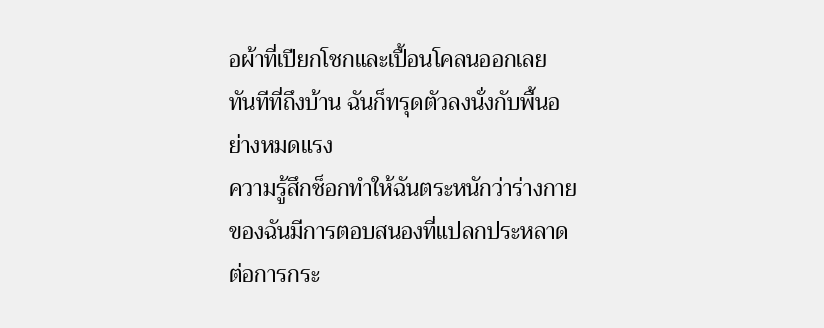อผ้าที่เปียกโชกและเปื้อนโคลนออกเลย ทันทีที่ถึงบ้าน ฉันก็ทรุดตัวลงนั่งกับพื้นอย่างหมดแรง
ความรู้สึกช็อกทำให้ฉันตระหนักว่าร่างกายของฉันมีการตอบสนองที่แปลกประหลาดต่อการกระ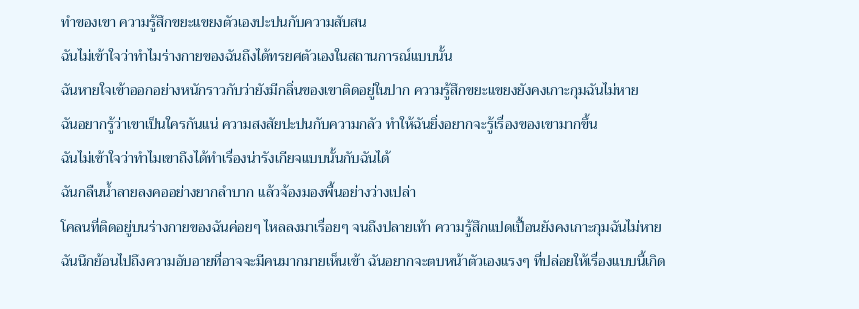ทำของเขา ความรู้สึกขยะแขยงตัวเองปะปนกับความสับสน
ฉันไม่เข้าใจว่าทำไมร่างกายของฉันถึงได้ทรยศตัวเองในสถานการณ์แบบนั้น
ฉันหายใจเข้าออกอย่างหนักราวกับว่ายังมีกลิ่นของเขาติดอยู่ในปาก ความรู้สึกขยะแขยงยังคงเกาะกุมฉันไม่หาย
ฉันอยากรู้ว่าเขาเป็นใครกันแน่ ความสงสัยปะปนกับความกลัว ทำให้ฉันยิ่งอยากจะรู้เรื่องของเขามากขึ้น
ฉันไม่เข้าใจว่าทำไมเขาถึงได้ทำเรื่องน่ารังเกียจแบบนั้นกับฉันได้
ฉันกลืนน้ำลายลงคออย่างยากลำบาก แล้วจ้องมองพื้นอย่างว่างเปล่า
โคลนที่ติดอยู่บนร่างกายของฉันค่อยๆ ไหลลงมาเรื่อยๆ จนถึงปลายเท้า ความรู้สึกแปดเปื้อนยังคงเกาะกุมฉันไม่หาย
ฉันนึกย้อนไปถึงความอับอายที่อาจจะมีคนมากมายเห็นเข้า ฉันอยากจะตบหน้าตัวเองแรงๆ ที่ปล่อยให้เรื่องแบบนี้เกิด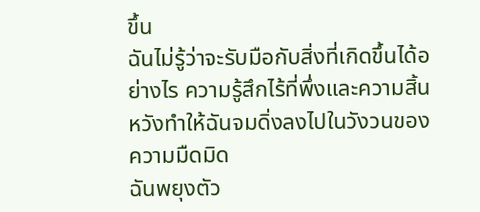ขึ้น
ฉันไม่รู้ว่าจะรับมือกับสิ่งที่เกิดขึ้นได้อย่างไร ความรู้สึกไร้ที่พึ่งและความสิ้นหวังทำให้ฉันจมดิ่งลงไปในวังวนของความมืดมิด
ฉันพยุงตัว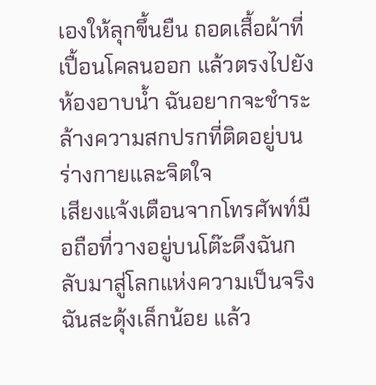เองให้ลุกขึ้นยืน ถอดเสื้อผ้าที่เปื้อนโคลนออก แล้วตรงไปยังห้องอาบน้ำ ฉันอยากจะชำระล้างความสกปรกที่ติดอยู่บนร่างกายและจิตใจ
เสียงแจ้งเตือนจากโทรศัพท์มือถือที่วางอยู่บนโต๊ะดึงฉันกลับมาสู่โลกแห่งความเป็นจริง
ฉันสะดุ้งเล็กน้อย แล้ว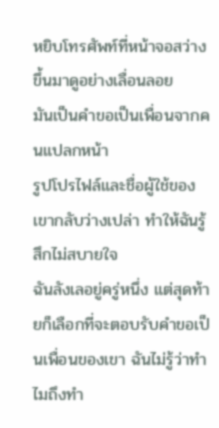หยิบโทรศัพท์ที่หน้าจอสว่างขึ้นมาดูอย่างเลื่อนลอย
มันเป็นคำขอเป็นเพื่อนจากคนแปลกหน้า
รูปโปรไฟล์และชื่อผู้ใช้ของเขากลับว่างเปล่า ทำให้ฉันรู้สึกไม่สบายใจ
ฉันลังเลอยู่ครู่หนึ่ง แต่สุดท้ายก็เลือกที่จะตอบรับคำขอเป็นเพื่อนของเขา ฉันไม่รู้ว่าทำไมถึงทำ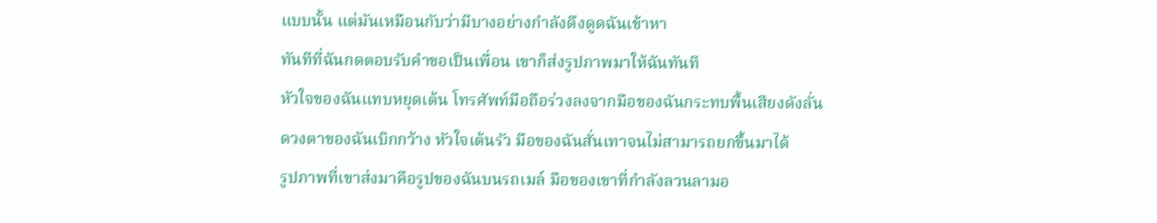แบบนั้น แต่มันเหมือนกับว่ามีบางอย่างกำลังดึงดูดฉันเข้าหา
ทันทีที่ฉันกดตอบรับคำขอเป็นเพื่อน เขาก็ส่งรูปภาพมาให้ฉันทันที
หัวใจของฉันแทบหยุดเต้น โทรศัพท์มือถือร่วงลงจากมือของฉันกระทบพื้นเสียงดังลั่น
ดวงตาของฉันเบิกกว้าง หัวใจเต้นรัว มือของฉันสั่นเทาจนไม่สามารถยกขึ้นมาได้
รูปภาพที่เขาส่งมาคือรูปของฉันบนรถเมล์ มือของเขาที่กำลังลวนลามอ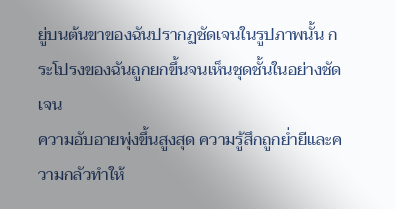ยู่บนต้นขาของฉันปรากฏชัดเจนในรูปภาพนั้น กระโปรงของฉันถูกยกขึ้นจนเห็นชุดชั้นในอย่างชัดเจน
ความอับอายพุ่งขึ้นสูงสุด ความรู้สึกถูกย่ำยีและความกลัวทำให้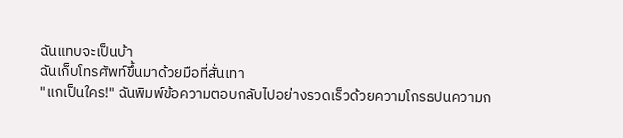ฉันแทบจะเป็นบ้า
ฉันเก็บโทรศัพท์ขึ้นมาด้วยมือที่สั่นเทา
"แกเป็นใคร!" ฉันพิมพ์ข้อความตอบกลับไปอย่างรวดเร็วด้วยความโกรธปนความก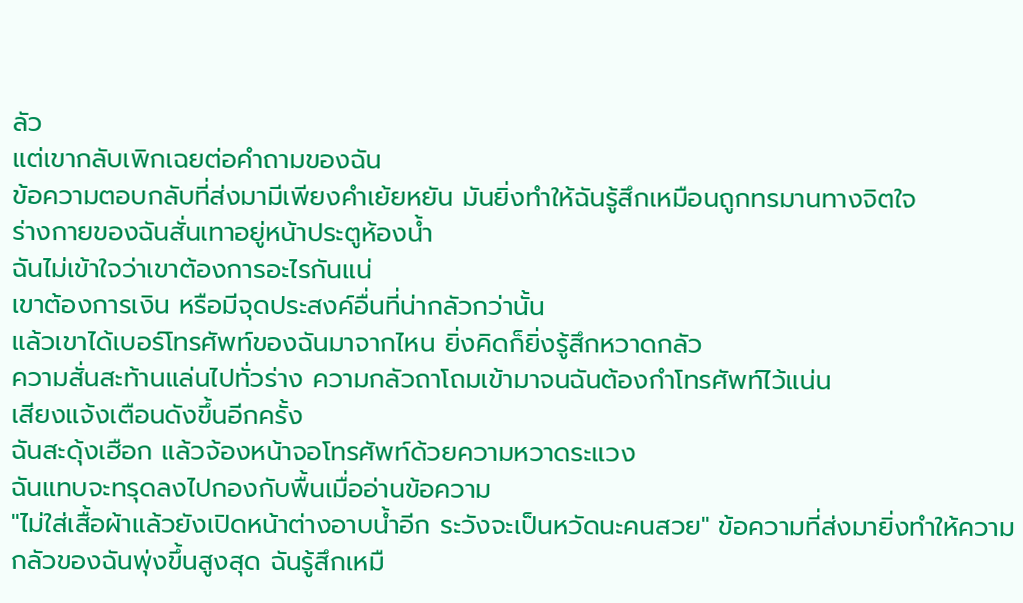ลัว
แต่เขากลับเพิกเฉยต่อคำถามของฉัน
ข้อความตอบกลับที่ส่งมามีเพียงคำเย้ยหยัน มันยิ่งทำให้ฉันรู้สึกเหมือนถูกทรมานทางจิตใจ
ร่างกายของฉันสั่นเทาอยู่หน้าประตูห้องน้ำ
ฉันไม่เข้าใจว่าเขาต้องการอะไรกันแน่
เขาต้องการเงิน หรือมีจุดประสงค์อื่นที่น่ากลัวกว่านั้น
แล้วเขาได้เบอร์โทรศัพท์ของฉันมาจากไหน ยิ่งคิดก็ยิ่งรู้สึกหวาดกลัว
ความสั่นสะท้านแล่นไปทั่วร่าง ความกลัวถาโถมเข้ามาจนฉันต้องกำโทรศัพท์ไว้แน่น
เสียงแจ้งเตือนดังขึ้นอีกครั้ง
ฉันสะดุ้งเฮือก แล้วจ้องหน้าจอโทรศัพท์ด้วยความหวาดระแวง
ฉันแทบจะทรุดลงไปกองกับพื้นเมื่ออ่านข้อความ
"ไม่ใส่เสื้อผ้าแล้วยังเปิดหน้าต่างอาบน้ำอีก ระวังจะเป็นหวัดนะคนสวย" ข้อความที่ส่งมายิ่งทำให้ความกลัวของฉันพุ่งขึ้นสูงสุด ฉันรู้สึกเหมื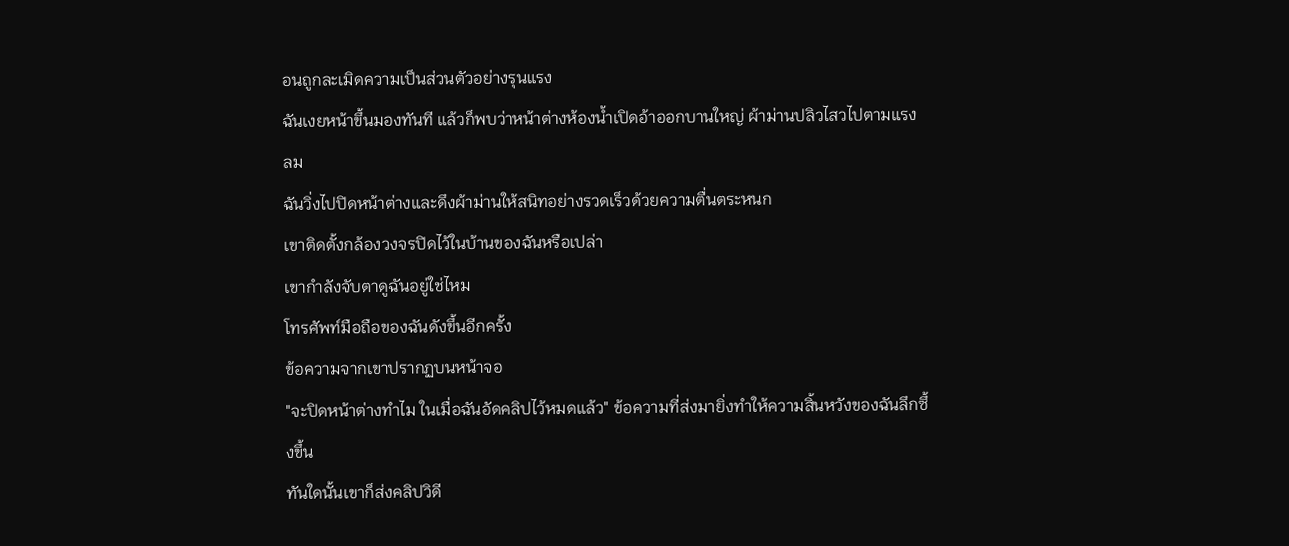อนถูกละเมิดความเป็นส่วนตัวอย่างรุนแรง
ฉันเงยหน้าขึ้นมองทันที แล้วก็พบว่าหน้าต่างห้องน้ำเปิดอ้าออกบานใหญ่ ผ้าม่านปลิวไสวไปตามแรงลม
ฉันวิ่งไปปิดหน้าต่างและดึงผ้าม่านให้สนิทอย่างรวดเร็วด้วยความตื่นตระหนก
เขาติดตั้งกล้องวงจรปิดไว้ในบ้านของฉันหรือเปล่า
เขากำลังจับตาดูฉันอยู่ใช่ไหม
โทรศัพท์มือถือของฉันดังขึ้นอีกครั้ง
ข้อความจากเขาปรากฏบนหน้าจอ
"จะปิดหน้าต่างทำไม ในเมื่อฉันอัดคลิปไว้หมดแล้ว" ข้อความที่ส่งมายิ่งทำให้ความสิ้นหวังของฉันลึกซึ้งขึ้น
ทันใดนั้นเขาก็ส่งคลิปวิดี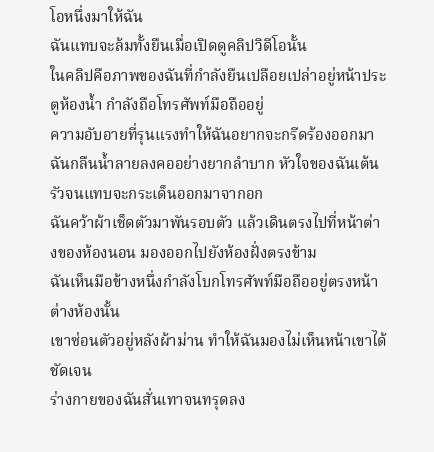โอหนึ่งมาให้ฉัน
ฉันแทบจะล้มทั้งยืนเมื่อเปิดดูคลิปวิดีโอนั้น
ในคลิปคือภาพของฉันที่กำลังยืนเปลือยเปล่าอยู่หน้าประตูห้องน้ำ กำลังถือโทรศัพท์มือถืออยู่
ความอับอายที่รุนแรงทำให้ฉันอยากจะกรีดร้องออกมา
ฉันกลืนน้ำลายลงคออย่างยากลำบาก หัวใจของฉันเต้นรัวจนแทบจะกระเด็นออกมาจากอก
ฉันคว้าผ้าเช็ดตัวมาพันรอบตัว แล้วเดินตรงไปที่หน้าต่างของห้องนอน มองออกไปยังห้องฝั่งตรงข้าม
ฉันเห็นมือข้างหนึ่งกำลังโบกโทรศัพท์มือถืออยู่ตรงหน้าต่างห้องนั้น
เขาซ่อนตัวอยู่หลังผ้าม่าน ทำให้ฉันมองไม่เห็นหน้าเขาได้ชัดเจน
ร่างกายของฉันสั่นเทาจนทรุดลง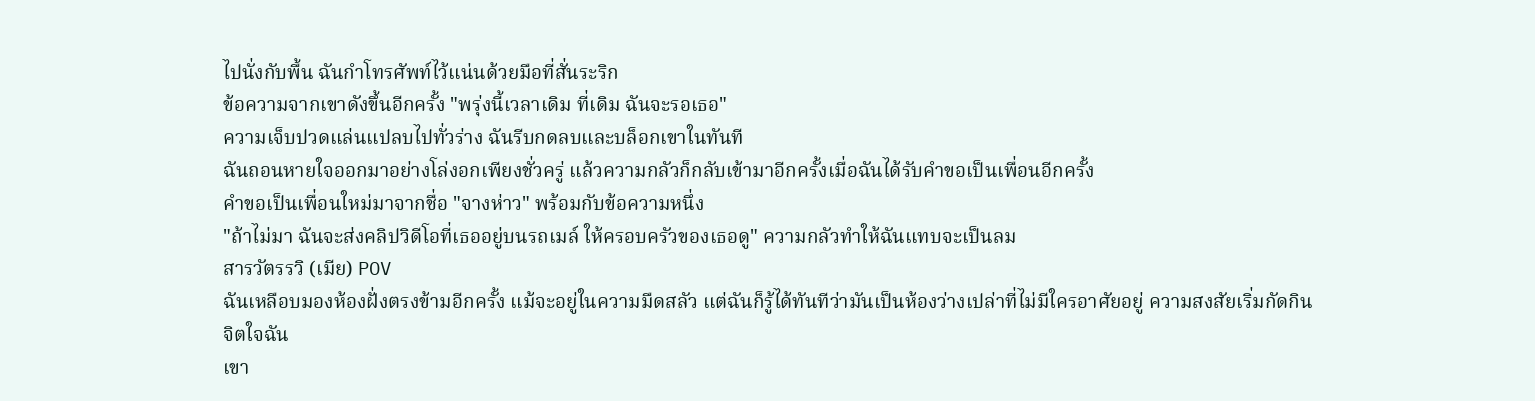ไปนั่งกับพื้น ฉันกำโทรศัพท์ไว้แน่นด้วยมือที่สั่นระริก
ข้อความจากเขาดังขึ้นอีกครั้ง "พรุ่งนี้เวลาเดิม ที่เดิม ฉันจะรอเธอ"
ความเจ็บปวดแล่นแปลบไปทั่วร่าง ฉันรีบกดลบและบล็อกเขาในทันที
ฉันถอนหายใจออกมาอย่างโล่งอกเพียงชั่วครู่ แล้วความกลัวก็กลับเข้ามาอีกครั้งเมื่อฉันได้รับคำขอเป็นเพื่อนอีกครั้ง
คำขอเป็นเพื่อนใหม่มาจากชื่อ "จางห่าว" พร้อมกับข้อความหนึ่ง
"ถ้าไม่มา ฉันจะส่งคลิปวิดีโอที่เธออยู่บนรถเมล์ ให้ครอบครัวของเธอดู" ความกลัวทำให้ฉันแทบจะเป็นลม
สารวัตรรวิ (เมีย) POV
ฉันเหลือบมองห้องฝั่งตรงข้ามอีกครั้ง แม้จะอยู่ในความมืดสลัว แต่ฉันก็รู้ได้ทันทีว่ามันเป็นห้องว่างเปล่าที่ไม่มีใครอาศัยอยู่ ความสงสัยเริ่มกัดกินจิตใจฉัน
เขา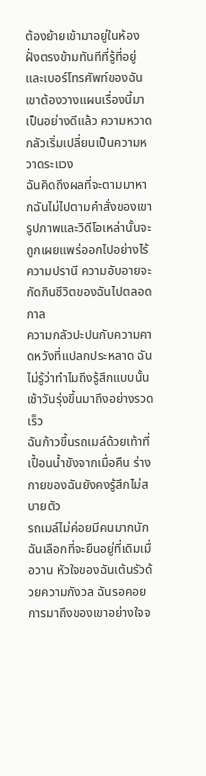ต้องย้ายเข้ามาอยู่ในห้องฝั่งตรงข้ามทันทีที่รู้ที่อยู่และเบอร์โทรศัพท์ของฉัน เขาต้องวางแผนเรื่องนี้มาเป็นอย่างดีแล้ว ความหวาดกลัวเริ่มเปลี่ยนเป็นความหวาดระแวง
ฉันคิดถึงผลที่จะตามมาหากฉันไม่ไปตามคำสั่งของเขา รูปภาพและวิดีโอเหล่านั้นจะถูกเผยแพร่ออกไปอย่างไร้ความปรานี ความอับอายจะกัดกินชีวิตของฉันไปตลอดกาล
ความกลัวปะปนกับความคาดหวังที่แปลกประหลาด ฉันไม่รู้ว่าทำไมถึงรู้สึกแบบนั้น
เช้าวันรุ่งขึ้นมาถึงอย่างรวดเร็ว
ฉันก้าวขึ้นรถเมล์ด้วยเท้าที่เปื้อนน้ำขังจากเมื่อคืน ร่างกายของฉันยังคงรู้สึกไม่สบายตัว
รถเมล์ไม่ค่อยมีคนมากนัก ฉันเลือกที่จะยืนอยู่ที่เดิมเมื่อวาน หัวใจของฉันเต้นรัวด้วยความกังวล ฉันรอคอยการมาถึงของเขาอย่างใจจ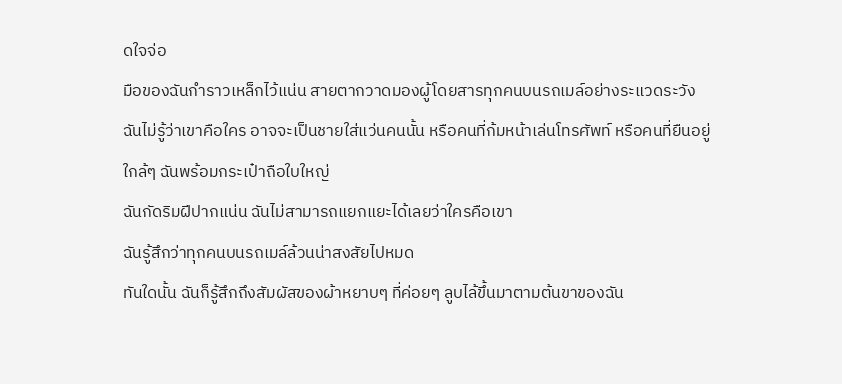ดใจจ่อ
มือของฉันกำราวเหล็กไว้แน่น สายตากวาดมองผู้โดยสารทุกคนบนรถเมล์อย่างระแวดระวัง
ฉันไม่รู้ว่าเขาคือใคร อาจจะเป็นชายใส่แว่นคนนั้น หรือคนที่ก้มหน้าเล่นโทรศัพท์ หรือคนที่ยืนอยู่ใกล้ๆ ฉันพร้อมกระเป๋าถือใบใหญ่
ฉันกัดริมฝีปากแน่น ฉันไม่สามารถแยกแยะได้เลยว่าใครคือเขา
ฉันรู้สึกว่าทุกคนบนรถเมล์ล้วนน่าสงสัยไปหมด
ทันใดนั้น ฉันก็รู้สึกถึงสัมผัสของผ้าหยาบๆ ที่ค่อยๆ ลูบไล้ขึ้นมาตามต้นขาของฉัน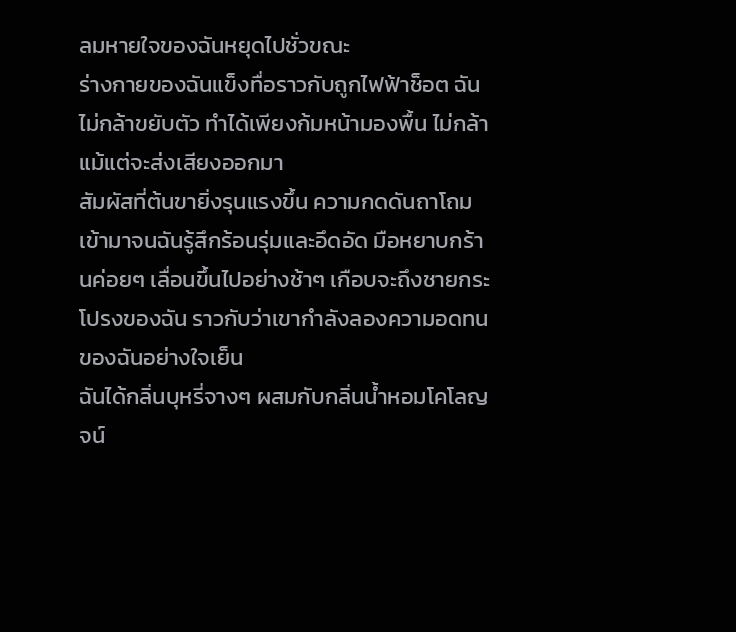ลมหายใจของฉันหยุดไปชั่วขณะ
ร่างกายของฉันแข็งทื่อราวกับถูกไฟฟ้าช็อต ฉันไม่กล้าขยับตัว ทำได้เพียงก้มหน้ามองพื้น ไม่กล้าแม้แต่จะส่งเสียงออกมา
สัมผัสที่ต้นขายิ่งรุนแรงขึ้น ความกดดันถาโถมเข้ามาจนฉันรู้สึกร้อนรุ่มและอึดอัด มือหยาบกร้านค่อยๆ เลื่อนขึ้นไปอย่างช้าๆ เกือบจะถึงชายกระโปรงของฉัน ราวกับว่าเขากำลังลองความอดทนของฉันอย่างใจเย็น
ฉันได้กลิ่นบุหรี่จางๆ ผสมกับกลิ่นน้ำหอมโคโลญจน์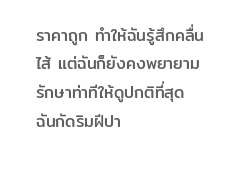ราคาถูก ทำให้ฉันรู้สึกคลื่นไส้ แต่ฉันก็ยังคงพยายามรักษาท่าทีให้ดูปกติที่สุด
ฉันกัดริมฝีปา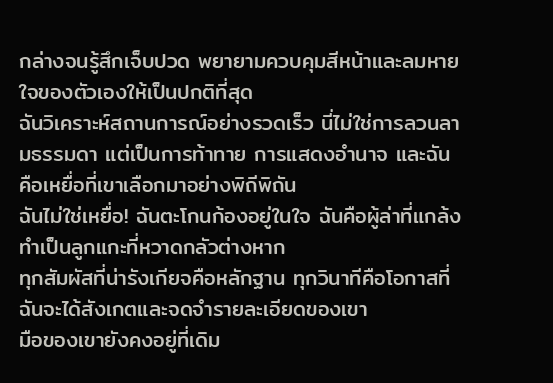กล่างจนรู้สึกเจ็บปวด พยายามควบคุมสีหน้าและลมหายใจของตัวเองให้เป็นปกติที่สุด
ฉันวิเคราะห์สถานการณ์อย่างรวดเร็ว นี่ไม่ใช่การลวนลามธรรมดา แต่เป็นการท้าทาย การแสดงอำนาจ และฉันคือเหยื่อที่เขาเลือกมาอย่างพิถีพิถัน
ฉันไม่ใช่เหยื่อ! ฉันตะโกนก้องอยู่ในใจ ฉันคือผู้ล่าที่แกล้งทำเป็นลูกแกะที่หวาดกลัวต่างหาก
ทุกสัมผัสที่น่ารังเกียจคือหลักฐาน ทุกวินาทีคือโอกาสที่ฉันจะได้สังเกตและจดจำรายละเอียดของเขา
มือของเขายังคงอยู่ที่เดิม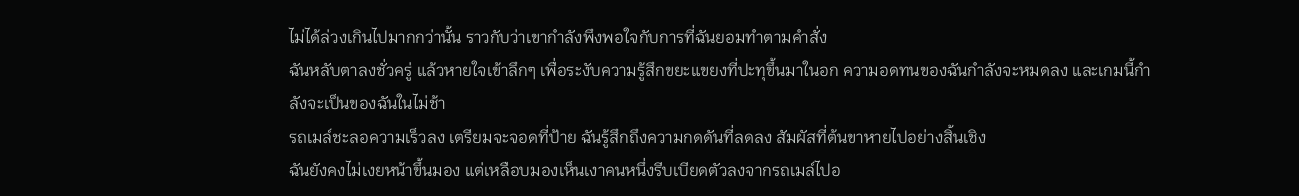ไม่ได้ล่วงเกินไปมากกว่านั้น ราวกับว่าเขากำลังพึงพอใจกับการที่ฉันยอมทำตามคำสั่ง
ฉันหลับตาลงชั่วครู่ แล้วหายใจเข้าลึกๆ เพื่อระงับความรู้สึกขยะแขยงที่ปะทุขึ้นมาในอก ความอดทนของฉันกำลังจะหมดลง และเกมนี้กำลังจะเป็นของฉันในไม่ช้า
รถเมล์ชะลอความเร็วลง เตรียมจะจอดที่ป้าย ฉันรู้สึกถึงความกดดันที่ลดลง สัมผัสที่ต้นขาหายไปอย่างสิ้นเชิง
ฉันยังคงไม่เงยหน้าขึ้นมอง แต่เหลือบมองเห็นเงาคนหนึ่งรีบเบียดตัวลงจากรถเมล์ไปอ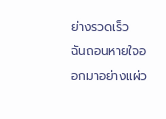ย่างรวดเร็ว
ฉันถอนหายใจออกมาอย่างแผ่ว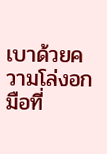เบาด้วยความโล่งอก มือที่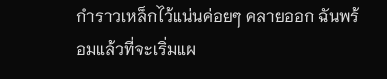กำราวเหล็กไว้แน่นค่อยๆ คลายออก ฉันพร้อมแล้วที่จะเริ่มแผ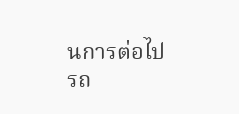นการต่อไป
รถ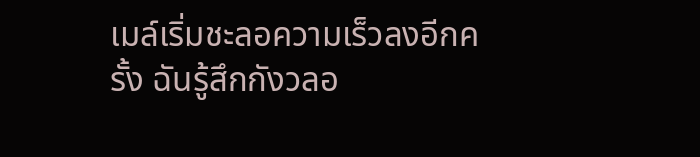เมล์เริ่มชะลอความเร็วลงอีกครั้ง ฉันรู้สึกกังวลอ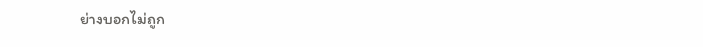ย่างบอกไม่ถูก